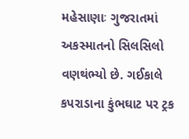મહેસાણાઃ ગુજરાતમાં અકસ્માતનો સિલસિલો વણથંભ્યો છે. ગઈકાલે કપરાડાના કુંભઘાટ પર ટ્રક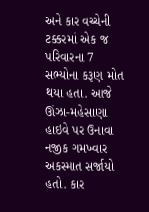અને કાર વચ્ચેની ટક્કરમાં એક જ પરિવારના 7 સભ્યોના કરૂણ મોત થયા હતા. આજે ઊંઝા-મહેસાણા હાઇવે પર ઉનાવા નજીક ગમખ્વાર અકસ્માત સર્જાયો હતો. કાર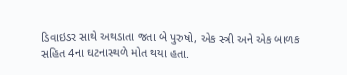ડિવાઇડર સાથે અથડાતા જતા બે પુરુષો, એક સ્ત્રી અને એક બાળક સહિત 4ના ઘટનાસ્થળે મોત થયા હતા.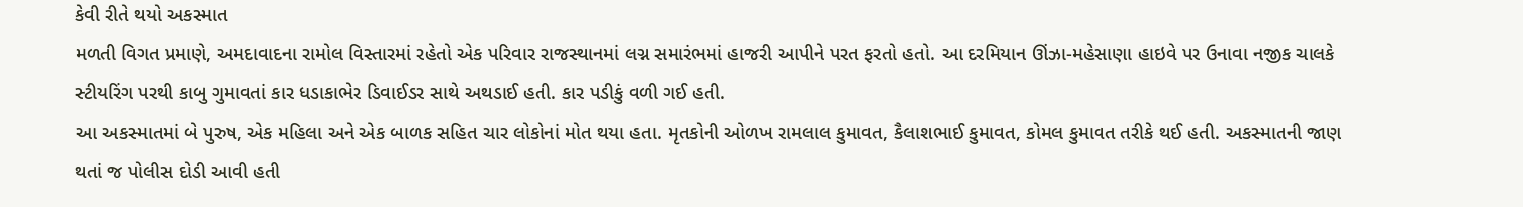કેવી રીતે થયો અકસ્માત
મળતી વિગત પ્રમાણે, અમદાવાદના રામોલ વિસ્તારમાં રહેતો એક પરિવાર રાજસ્થાનમાં લગ્ન સમારંભમાં હાજરી આપીને પરત ફરતો હતો. આ દરમિયાન ઊંઝા-મહેસાણા હાઇવે પર ઉનાવા નજીક ચાલકે સ્ટીયરિંગ પરથી કાબુ ગુમાવતાં કાર ધડાકાભેર ડિવાઈડર સાથે અથડાઈ હતી. કાર પડીકું વળી ગઈ હતી.
આ અકસ્માતમાં બે પુરુષ, એક મહિલા અને એક બાળક સહિત ચાર લોકોનાં મોત થયા હતા. મૃતકોની ઓળખ રામલાલ કુમાવત, કૈલાશભાઈ કુમાવત, કોમલ કુમાવત તરીકે થઈ હતી. અકસ્માતની જાણ થતાં જ પોલીસ દોડી આવી હતી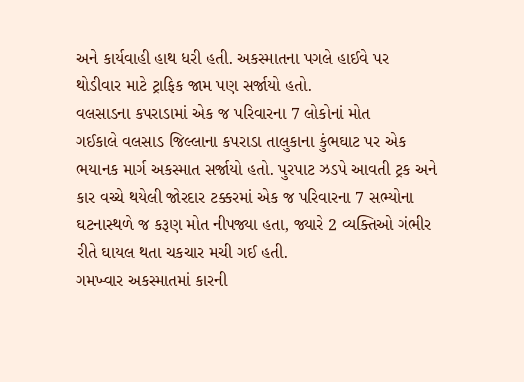અને કાર્યવાહી હાથ ધરી હતી. અકસ્માતના પગલે હાઈવે પર થોડીવાર માટે ટ્રાફિક જામ પણ સર્જાયો હતો.
વલસાડના કપરાડામાં એક જ પરિવારના 7 લોકોનાં મોત
ગઈકાલે વલસાડ જિલ્લાના કપરાડા તાલુકાના કુંભઘાટ પર એક ભયાનક માર્ગ અકસ્માત સર્જાયો હતો. પુરપાટ ઝડપે આવતી ટ્રક અને કાર વચ્ચે થયેલી જોરદાર ટક્કરમાં એક જ પરિવારના 7 સભ્યોના ઘટનાસ્થળે જ કરૂણ મોત નીપજ્યા હતા, જ્યારે 2 વ્યક્તિઓ ગંભીર રીતે ઘાયલ થતા ચકચાર મચી ગઈ હતી.
ગમખ્વાર અકસ્માતમાં કારની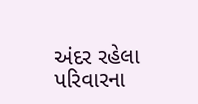અંદર રહેલા પરિવારના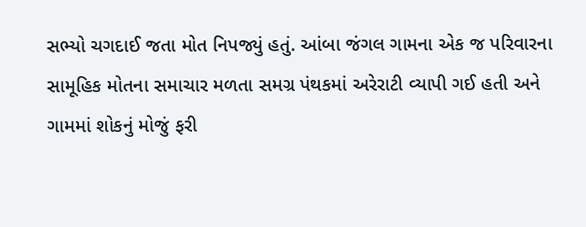સભ્યો ચગદાઈ જતા મોત નિપજ્યું હતું. આંબા જંગલ ગામના એક જ પરિવારના સામૂહિક મોતના સમાચાર મળતા સમગ્ર પંથકમાં અરેરાટી વ્યાપી ગઈ હતી અને ગામમાં શોકનું મોજું ફરી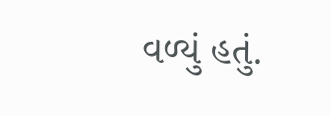વળ્યું હતું.